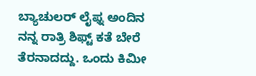ಬ್ಯಾಚುಲರ್ ಲೈಫ್ನ ಅಂದಿನ ನನ್ನ ರಾತ್ರಿ ಶಿಫ್ಟ್ ಕತೆ ಬೇರೆ ತೆರನಾದದ್ದು. ಒಂದು ಕಿಮೀ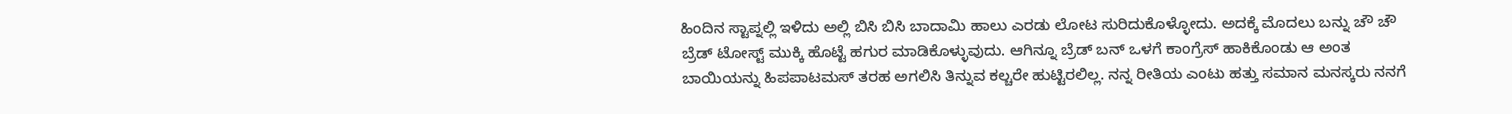ಹಿಂದಿನ ಸ್ಟಾಪ್ನಲ್ಲಿ ಇಳಿದು ಅಲ್ಲಿ ಬಿಸಿ ಬಿಸಿ ಬಾದಾಮಿ ಹಾಲು ಎರಡು ಲೋಟ ಸುರಿದುಕೊಳ್ಳೋದು. ಅದಕ್ಕೆ ಮೊದಲು ಬನ್ನು ಚೌ ಚೌ ಬ್ರೆಡ್ ಟೋಸ್ಟ್ ಮುಕ್ಕಿ ಹೊಟ್ಟೆ ಹಗುರ ಮಾಡಿಕೊಳ್ಳುವುದು. ಆಗಿನ್ನೂ ಬ್ರೆಡ್ ಬನ್ ಒಳಗೆ ಕಾಂಗ್ರೆಸ್ ಹಾಕಿಕೊಂಡು ಆ ಅಂತ ಬಾಯಿಯನ್ನು ಹಿಪಪಾಟಮಸ್ ತರಹ ಅಗಲಿಸಿ ತಿನ್ನುವ ಕಲ್ಚರೇ ಹುಟ್ಟಿರಲಿಲ್ಲ. ನನ್ನ ರೀತಿಯ ಎಂಟು ಹತ್ತು ಸಮಾನ ಮನಸ್ಕರು ನನಗೆ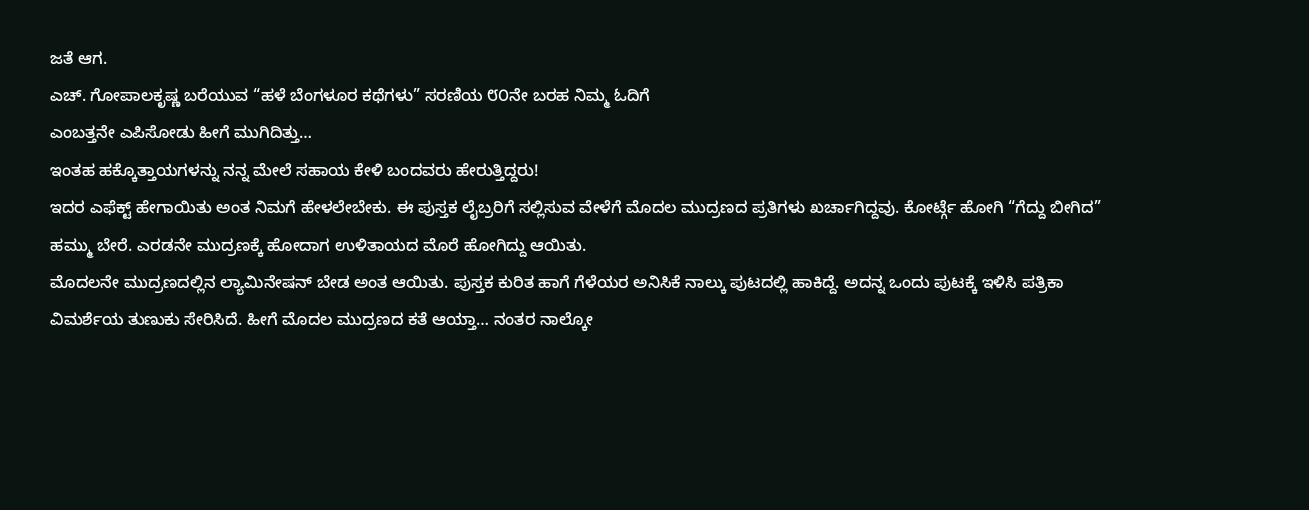ಜತೆ ಆಗ.
ಎಚ್. ಗೋಪಾಲಕೃಷ್ಣ ಬರೆಯುವ “ಹಳೆ ಬೆಂಗಳೂರ ಕಥೆಗಳು” ಸರಣಿಯ ೮೦ನೇ ಬರಹ ನಿಮ್ಮ ಓದಿಗೆ
ಎಂಬತ್ತನೇ ಎಪಿಸೋಡು ಹೀಗೆ ಮುಗಿದಿತ್ತು…
ಇಂತಹ ಹಕ್ಕೊತ್ತಾಯಗಳನ್ನು ನನ್ನ ಮೇಲೆ ಸಹಾಯ ಕೇಳಿ ಬಂದವರು ಹೇರುತ್ತಿದ್ದರು!
ಇದರ ಎಫೆಕ್ಟ್ ಹೇಗಾಯಿತು ಅಂತ ನಿಮಗೆ ಹೇಳಲೇಬೇಕು. ಈ ಪುಸ್ತಕ ಲೈಬ್ರರಿಗೆ ಸಲ್ಲಿಸುವ ವೇಳೆಗೆ ಮೊದಲ ಮುದ್ರಣದ ಪ್ರತಿಗಳು ಖರ್ಚಾಗಿದ್ದವು. ಕೋರ್ಟ್ಗೆ ಹೋಗಿ “ಗೆದ್ದು ಬೀಗಿದ” ಹಮ್ಮು ಬೇರೆ. ಎರಡನೇ ಮುದ್ರಣಕ್ಕೆ ಹೋದಾಗ ಉಳಿತಾಯದ ಮೊರೆ ಹೋಗಿದ್ದು ಆಯಿತು.
ಮೊದಲನೇ ಮುದ್ರಣದಲ್ಲಿನ ಲ್ಯಾಮಿನೇಷನ್ ಬೇಡ ಅಂತ ಆಯಿತು. ಪುಸ್ತಕ ಕುರಿತ ಹಾಗೆ ಗೆಳೆಯರ ಅನಿಸಿಕೆ ನಾಲ್ಕು ಪುಟದಲ್ಲಿ ಹಾಕಿದ್ದೆ. ಅದನ್ನ ಒಂದು ಪುಟಕ್ಕೆ ಇಳಿಸಿ ಪತ್ರಿಕಾ ವಿಮರ್ಶೆಯ ತುಣುಕು ಸೇರಿಸಿದೆ. ಹೀಗೆ ಮೊದಲ ಮುದ್ರಣದ ಕತೆ ಆಯ್ತಾ… ನಂತರ ನಾಲ್ಕೋ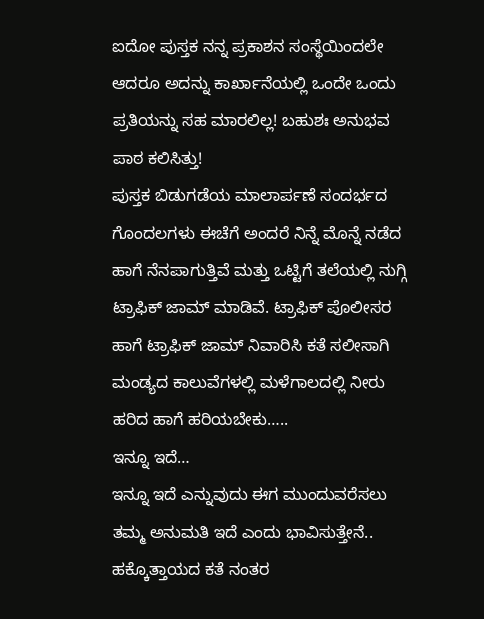ಐದೋ ಪುಸ್ತಕ ನನ್ನ ಪ್ರಕಾಶನ ಸಂಸ್ಥೆಯಿಂದಲೇ ಆದರೂ ಅದನ್ನು ಕಾರ್ಖಾನೆಯಲ್ಲಿ ಒಂದೇ ಒಂದು ಪ್ರತಿಯನ್ನು ಸಹ ಮಾರಲಿಲ್ಲ! ಬಹುಶಃ ಅನುಭವ ಪಾಠ ಕಲಿಸಿತ್ತು!
ಪುಸ್ತಕ ಬಿಡುಗಡೆಯ ಮಾಲಾರ್ಪಣೆ ಸಂದರ್ಭದ ಗೊಂದಲಗಳು ಈಚೆಗೆ ಅಂದರೆ ನಿನ್ನೆ ಮೊನ್ನೆ ನಡೆದ ಹಾಗೆ ನೆನಪಾಗುತ್ತಿವೆ ಮತ್ತು ಒಟ್ಟಿಗೆ ತಲೆಯಲ್ಲಿ ನುಗ್ಗಿ ಟ್ರಾಫಿಕ್ ಜಾಮ್ ಮಾಡಿವೆ. ಟ್ರಾಫಿಕ್ ಪೊಲೀಸರ ಹಾಗೆ ಟ್ರಾಫಿಕ್ ಜಾಮ್ ನಿವಾರಿಸಿ ಕತೆ ಸಲೀಸಾಗಿ ಮಂಡ್ಯದ ಕಾಲುವೆಗಳಲ್ಲಿ ಮಳೆಗಾಲದಲ್ಲಿ ನೀರು ಹರಿದ ಹಾಗೆ ಹರಿಯಬೇಕು…..
ಇನ್ನೂ ಇದೆ…
ಇನ್ನೂ ಇದೆ ಎನ್ನುವುದು ಈಗ ಮುಂದುವರೆಸಲು ತಮ್ಮ ಅನುಮತಿ ಇದೆ ಎಂದು ಭಾವಿಸುತ್ತೇನೆ.. ಹಕ್ಕೊತ್ತಾಯದ ಕತೆ ನಂತರ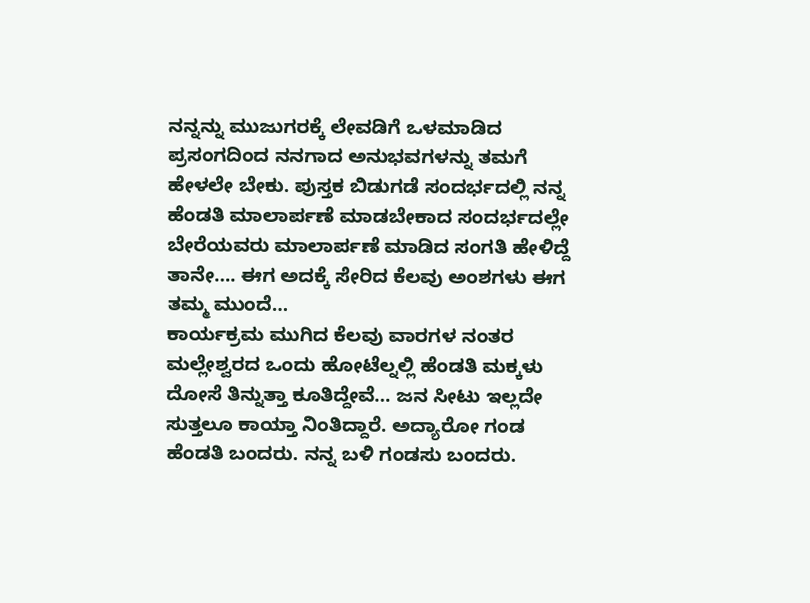ನನ್ನನ್ನು ಮುಜುಗರಕ್ಕೆ ಲೇವಡಿಗೆ ಒಳಮಾಡಿದ ಪ್ರಸಂಗದಿಂದ ನನಗಾದ ಅನುಭವಗಳನ್ನು ತಮಗೆ ಹೇಳಲೇ ಬೇಕು. ಪುಸ್ತಕ ಬಿಡುಗಡೆ ಸಂದರ್ಭದಲ್ಲಿ ನನ್ನ ಹೆಂಡತಿ ಮಾಲಾರ್ಪಣೆ ಮಾಡಬೇಕಾದ ಸಂದರ್ಭದಲ್ಲೇ ಬೇರೆಯವರು ಮಾಲಾರ್ಪಣೆ ಮಾಡಿದ ಸಂಗತಿ ಹೇಳಿದ್ದೆ ತಾನೇ…. ಈಗ ಅದಕ್ಕೆ ಸೇರಿದ ಕೆಲವು ಅಂಶಗಳು ಈಗ ತಮ್ಮ ಮುಂದೆ…
ಕಾರ್ಯಕ್ರಮ ಮುಗಿದ ಕೆಲವು ವಾರಗಳ ನಂತರ ಮಲ್ಲೇಶ್ವರದ ಒಂದು ಹೋಟೆಲ್ನಲ್ಲಿ ಹೆಂಡತಿ ಮಕ್ಕಳು ದೋಸೆ ತಿನ್ನುತ್ತಾ ಕೂತಿದ್ದೇವೆ… ಜನ ಸೀಟು ಇಲ್ಲದೇ ಸುತ್ತಲೂ ಕಾಯ್ತಾ ನಿಂತಿದ್ದಾರೆ. ಅದ್ಯಾರೋ ಗಂಡ ಹೆಂಡತಿ ಬಂದರು. ನನ್ನ ಬಳಿ ಗಂಡಸು ಬಂದರು.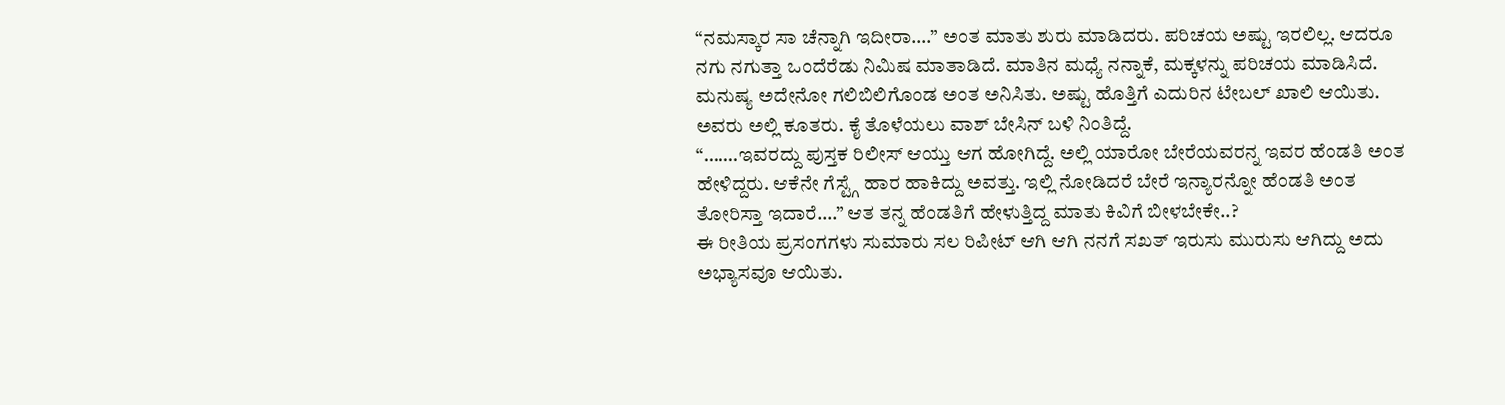“ನಮಸ್ಕಾರ ಸಾ ಚೆನ್ನಾಗಿ ಇದೀರಾ….” ಅಂತ ಮಾತು ಶುರು ಮಾಡಿದರು. ಪರಿಚಯ ಅಷ್ಟು ಇರಲಿಲ್ಲ. ಆದರೂ ನಗು ನಗುತ್ತಾ ಒಂದೆರೆಡು ನಿಮಿಷ ಮಾತಾಡಿದೆ. ಮಾತಿನ ಮಧ್ಯೆ ನನ್ನಾಕೆ, ಮಕ್ಕಳನ್ನು ಪರಿಚಯ ಮಾಡಿಸಿದೆ. ಮನುಷ್ಯ ಅದೇನೋ ಗಲಿಬಿಲಿಗೊಂಡ ಅಂತ ಅನಿಸಿತು. ಅಷ್ಟು ಹೊತ್ತಿಗೆ ಎದುರಿನ ಟೇಬಲ್ ಖಾಲಿ ಆಯಿತು. ಅವರು ಅಲ್ಲಿ ಕೂತರು. ಕೈ ತೊಳೆಯಲು ವಾಶ್ ಬೇಸಿನ್ ಬಳಿ ನಿಂತಿದ್ದೆ.
“…….ಇವರದ್ದು ಪುಸ್ತಕ ರಿಲೀಸ್ ಆಯ್ತು ಆಗ ಹೋಗಿದ್ದೆ. ಅಲ್ಲಿ ಯಾರೋ ಬೇರೆಯವರನ್ನ ಇವರ ಹೆಂಡತಿ ಅಂತ ಹೇಳಿದ್ದರು. ಆಕೆನೇ ಗೆಸ್ಟ್ಗೆ ಹಾರ ಹಾಕಿದ್ದು ಅವತ್ತು. ಇಲ್ಲಿ ನೋಡಿದರೆ ಬೇರೆ ಇನ್ಯಾರನ್ನೋ ಹೆಂಡತಿ ಅಂತ ತೋರಿಸ್ತಾ ಇದಾರೆ….” ಆತ ತನ್ನ ಹೆಂಡತಿಗೆ ಹೇಳುತ್ತಿದ್ದ ಮಾತು ಕಿವಿಗೆ ಬೀಳಬೇಕೇ..?
ಈ ರೀತಿಯ ಪ್ರಸಂಗಗಳು ಸುಮಾರು ಸಲ ರಿಪೀಟ್ ಆಗಿ ಆಗಿ ನನಗೆ ಸಖತ್ ಇರುಸು ಮುರುಸು ಆಗಿದ್ದು ಅದು ಅಭ್ಯಾಸವೂ ಆಯಿತು.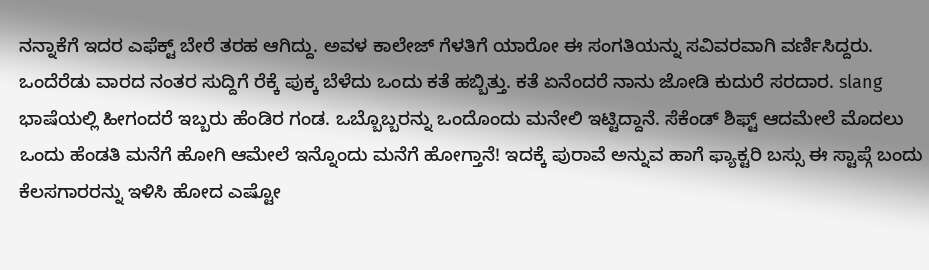ನನ್ನಾಕೆಗೆ ಇದರ ಎಫೆಕ್ಟ್ ಬೇರೆ ತರಹ ಆಗಿದ್ದು. ಅವಳ ಕಾಲೇಜ್ ಗೆಳತಿಗೆ ಯಾರೋ ಈ ಸಂಗತಿಯನ್ನು ಸವಿವರವಾಗಿ ವರ್ಣಿಸಿದ್ದರು. ಒಂದೆರೆಡು ವಾರದ ನಂತರ ಸುದ್ದಿಗೆ ರೆಕ್ಕೆ ಪುಕ್ಕ ಬೆಳೆದು ಒಂದು ಕತೆ ಹಬ್ಬಿತ್ತು. ಕತೆ ಏನೆಂದರೆ ನಾನು ಜೋಡಿ ಕುದುರೆ ಸರದಾರ. slang ಭಾಷೆಯಲ್ಲಿ ಹೀಗಂದರೆ ಇಬ್ಬರು ಹೆಂಡಿರ ಗಂಡ. ಒಬ್ಬೊಬ್ಬರನ್ನು ಒಂದೊಂದು ಮನೇಲಿ ಇಟ್ಟಿದ್ದಾನೆ. ಸೆಕೆಂಡ್ ಶಿಫ್ಟ್ ಆದಮೇಲೆ ಮೊದಲು ಒಂದು ಹೆಂಡತಿ ಮನೆಗೆ ಹೋಗಿ ಆಮೇಲೆ ಇನ್ನೊಂದು ಮನೆಗೆ ಹೋಗ್ತಾನೆ! ಇದಕ್ಕೆ ಪುರಾವೆ ಅನ್ನುವ ಹಾಗೆ ಫ್ಯಾಕ್ಟರಿ ಬಸ್ಸು ಈ ಸ್ಟಾಪ್ಗೆ ಬಂದು ಕೆಲಸಗಾರರನ್ನು ಇಳಿಸಿ ಹೋದ ಎಷ್ಟೋ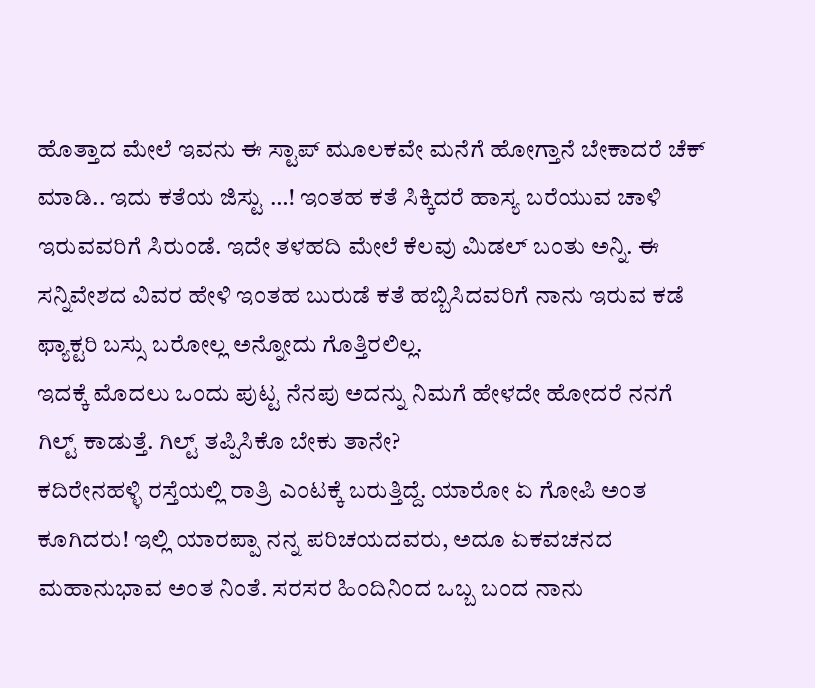ಹೊತ್ತಾದ ಮೇಲೆ ಇವನು ಈ ಸ್ಟಾಪ್ ಮೂಲಕವೇ ಮನೆಗೆ ಹೋಗ್ತಾನೆ ಬೇಕಾದರೆ ಚೆಕ್ ಮಾಡಿ.. ಇದು ಕತೆಯ ಜಿಸ್ಟು …! ಇಂತಹ ಕತೆ ಸಿಕ್ಕಿದರೆ ಹಾಸ್ಯ ಬರೆಯುವ ಚಾಳಿ ಇರುವವರಿಗೆ ಸಿರುಂಡೆ. ಇದೇ ತಳಹದಿ ಮೇಲೆ ಕೆಲವು ಮಿಡಲ್ ಬಂತು ಅನ್ನಿ. ಈ ಸನ್ನಿವೇಶದ ವಿವರ ಹೇಳಿ ಇಂತಹ ಬುರುಡೆ ಕತೆ ಹಬ್ಬಿಸಿದವರಿಗೆ ನಾನು ಇರುವ ಕಡೆ ಫ್ಯಾಕ್ಟರಿ ಬಸ್ಸು ಬರೋಲ್ಲ ಅನ್ನೋದು ಗೊತ್ತಿರಲಿಲ್ಲ.
ಇದಕ್ಕೆ ಮೊದಲು ಒಂದು ಪುಟ್ಟ ನೆನಪು ಅದನ್ನು ನಿಮಗೆ ಹೇಳದೇ ಹೋದರೆ ನನಗೆ ಗಿಲ್ಟ್ ಕಾಡುತ್ತೆ. ಗಿಲ್ಟ್ ತಪ್ಪಿಸಿಕೊ ಬೇಕು ತಾನೇ?
ಕದಿರೇನಹಳ್ಳಿ ರಸ್ತೆಯಲ್ಲಿ ರಾತ್ರಿ ಎಂಟಕ್ಕೆ ಬರುತ್ತಿದ್ದೆ. ಯಾರೋ ಏ ಗೋಪಿ ಅಂತ ಕೂಗಿದರು! ಇಲ್ಲಿ ಯಾರಪ್ಪಾ ನನ್ನ ಪರಿಚಯದವರು, ಅದೂ ಏಕವಚನದ ಮಹಾನುಭಾವ ಅಂತ ನಿಂತೆ. ಸರಸರ ಹಿಂದಿನಿಂದ ಒಬ್ಬ ಬಂದ ನಾನು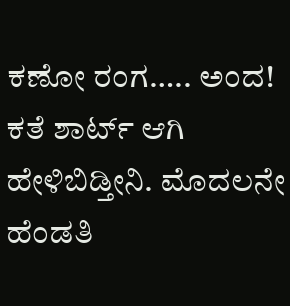ಕಣೋ ರಂಗ….. ಅಂದ! ಕತೆ ಶಾರ್ಟ್ ಆಗಿ ಹೇಳಿಬಿಡ್ತೀನಿ. ಮೊದಲನೇ ಹೆಂಡತಿ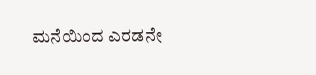ಮನೆಯಿಂದ ಎರಡನೇ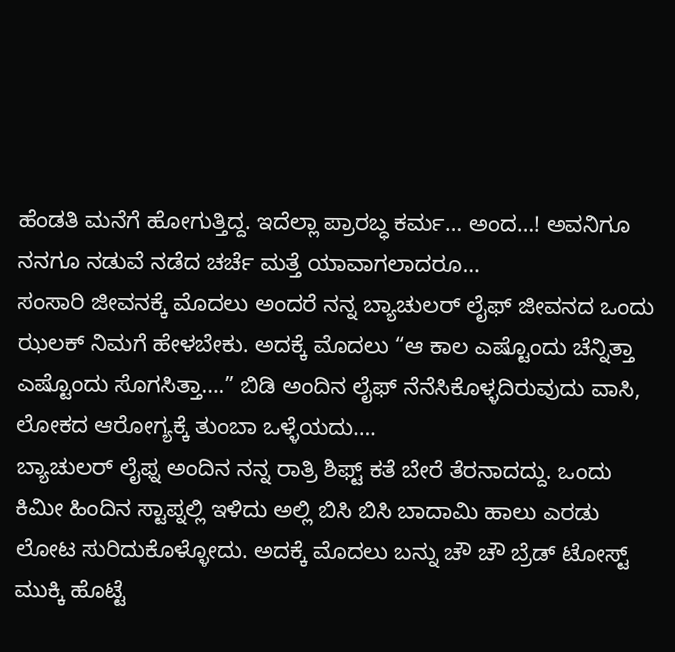ಹೆಂಡತಿ ಮನೆಗೆ ಹೋಗುತ್ತಿದ್ದ. ಇದೆಲ್ಲಾ ಪ್ರಾರಬ್ಧ ಕರ್ಮ… ಅಂದ…! ಅವನಿಗೂ ನನಗೂ ನಡುವೆ ನಡೆದ ಚರ್ಚೆ ಮತ್ತೆ ಯಾವಾಗಲಾದರೂ…
ಸಂಸಾರಿ ಜೀವನಕ್ಕೆ ಮೊದಲು ಅಂದರೆ ನನ್ನ ಬ್ಯಾಚುಲರ್ ಲೈಫ್ ಜೀವನದ ಒಂದು ಝಲಕ್ ನಿಮಗೆ ಹೇಳಬೇಕು. ಅದಕ್ಕೆ ಮೊದಲು “ಆ ಕಾಲ ಎಷ್ಟೊಂದು ಚೆನ್ನಿತ್ತಾ ಎಷ್ಟೊಂದು ಸೊಗಸಿತ್ತಾ….” ಬಿಡಿ ಅಂದಿನ ಲೈಫ್ ನೆನೆಸಿಕೊಳ್ಳದಿರುವುದು ವಾಸಿ, ಲೋಕದ ಆರೋಗ್ಯಕ್ಕೆ ತುಂಬಾ ಒಳ್ಳೆಯದು….
ಬ್ಯಾಚುಲರ್ ಲೈಫ್ನ ಅಂದಿನ ನನ್ನ ರಾತ್ರಿ ಶಿಫ್ಟ್ ಕತೆ ಬೇರೆ ತೆರನಾದದ್ದು. ಒಂದು ಕಿಮೀ ಹಿಂದಿನ ಸ್ಟಾಪ್ನಲ್ಲಿ ಇಳಿದು ಅಲ್ಲಿ ಬಿಸಿ ಬಿಸಿ ಬಾದಾಮಿ ಹಾಲು ಎರಡು ಲೋಟ ಸುರಿದುಕೊಳ್ಳೋದು. ಅದಕ್ಕೆ ಮೊದಲು ಬನ್ನು ಚೌ ಚೌ ಬ್ರೆಡ್ ಟೋಸ್ಟ್ ಮುಕ್ಕಿ ಹೊಟ್ಟೆ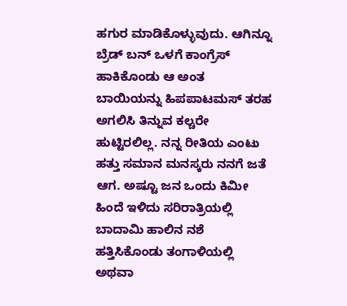ಹಗುರ ಮಾಡಿಕೊಳ್ಳುವುದು. ಆಗಿನ್ನೂ ಬ್ರೆಡ್ ಬನ್ ಒಳಗೆ ಕಾಂಗ್ರೆಸ್ ಹಾಕಿಕೊಂಡು ಆ ಅಂತ ಬಾಯಿಯನ್ನು ಹಿಪಪಾಟಮಸ್ ತರಹ ಅಗಲಿಸಿ ತಿನ್ನುವ ಕಲ್ಚರೇ ಹುಟ್ಟಿರಲಿಲ್ಲ. ನನ್ನ ರೀತಿಯ ಎಂಟು ಹತ್ತು ಸಮಾನ ಮನಸ್ಕರು ನನಗೆ ಜತೆ ಆಗ. ಅಷ್ಟೂ ಜನ ಒಂದು ಕಿಮೀ ಹಿಂದೆ ಇಳಿದು ಸರಿರಾತ್ರಿಯಲ್ಲಿ ಬಾದಾಮಿ ಹಾಲಿನ ನಶೆ ಹತ್ತಿಸಿಕೊಂಡು ತಂಗಾಳಿಯಲ್ಲಿ ಅಥವಾ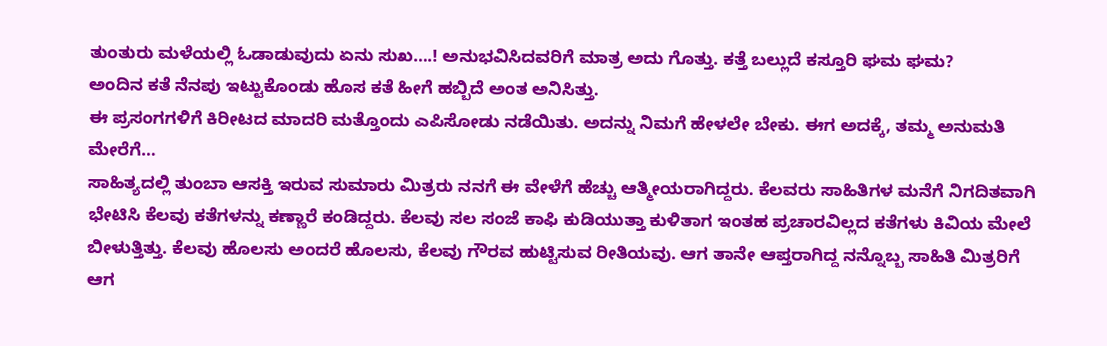ತುಂತುರು ಮಳೆಯಲ್ಲಿ ಓಡಾಡುವುದು ಏನು ಸುಖ….! ಅನುಭವಿಸಿದವರಿಗೆ ಮಾತ್ರ ಅದು ಗೊತ್ತು. ಕತ್ತೆ ಬಲ್ಲುದೆ ಕಸ್ತೂರಿ ಘಮ ಘಮ?
ಅಂದಿನ ಕತೆ ನೆನಪು ಇಟ್ಟುಕೊಂಡು ಹೊಸ ಕತೆ ಹೀಗೆ ಹಬ್ಬಿದೆ ಅಂತ ಅನಿಸಿತ್ತು.
ಈ ಪ್ರಸಂಗಗಳಿಗೆ ಕಿರೀಟದ ಮಾದರಿ ಮತ್ತೊಂದು ಎಪಿಸೋಡು ನಡೆಯಿತು. ಅದನ್ನು ನಿಮಗೆ ಹೇಳಲೇ ಬೇಕು. ಈಗ ಅದಕ್ಕೆ, ತಮ್ಮ ಅನುಮತಿ ಮೇರೆಗೆ…
ಸಾಹಿತ್ಯದಲ್ಲಿ ತುಂಬಾ ಆಸಕ್ತಿ ಇರುವ ಸುಮಾರು ಮಿತ್ರರು ನನಗೆ ಈ ವೇಳೆಗೆ ಹೆಚ್ಚು ಆತ್ಮೀಯರಾಗಿದ್ದರು. ಕೆಲವರು ಸಾಹಿತಿಗಳ ಮನೆಗೆ ನಿಗದಿತವಾಗಿ ಭೇಟಿಸಿ ಕೆಲವು ಕತೆಗಳನ್ನು ಕಣ್ಣಾರೆ ಕಂಡಿದ್ದರು. ಕೆಲವು ಸಲ ಸಂಜೆ ಕಾಫಿ ಕುಡಿಯುತ್ತಾ ಕುಳಿತಾಗ ಇಂತಹ ಪ್ರಚಾರವಿಲ್ಲದ ಕತೆಗಳು ಕಿವಿಯ ಮೇಲೆ ಬೀಳುತ್ತಿತ್ತು. ಕೆಲವು ಹೊಲಸು ಅಂದರೆ ಹೊಲಸು, ಕೆಲವು ಗೌರವ ಹುಟ್ಟಿಸುವ ರೀತಿಯವು. ಆಗ ತಾನೇ ಆಪ್ತರಾಗಿದ್ದ ನನ್ನೊಬ್ಬ ಸಾಹಿತಿ ಮಿತ್ರರಿಗೆ ಆಗ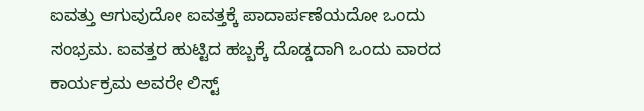ಐವತ್ತು ಆಗುವುದೋ ಐವತ್ತಕ್ಕೆ ಪಾದಾರ್ಪಣೆಯದೋ ಒಂದು ಸಂಭ್ರಮ. ಐವತ್ತರ ಹುಟ್ಟಿದ ಹಬ್ಬಕ್ಕೆ ದೊಡ್ಡದಾಗಿ ಒಂದು ವಾರದ ಕಾರ್ಯಕ್ರಮ ಅವರೇ ಲಿಸ್ಟ್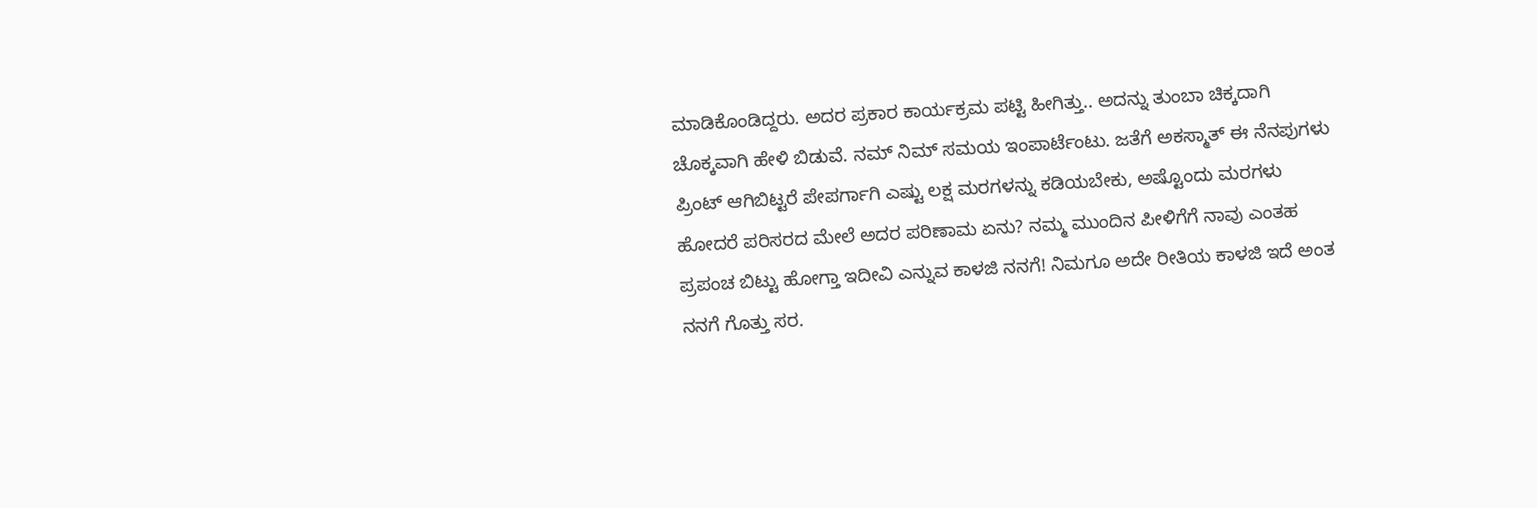ಮಾಡಿಕೊಂಡಿದ್ದರು. ಅದರ ಪ್ರಕಾರ ಕಾರ್ಯಕ್ರಮ ಪಟ್ಟಿ ಹೀಗಿತ್ತು.. ಅದನ್ನು ತುಂಬಾ ಚಿಕ್ಕದಾಗಿ ಚೊಕ್ಕವಾಗಿ ಹೇಳಿ ಬಿಡುವೆ. ನಮ್ ನಿಮ್ ಸಮಯ ಇಂಪಾರ್ಟೆಂಟು. ಜತೆಗೆ ಅಕಸ್ಮಾತ್ ಈ ನೆನಪುಗಳು ಪ್ರಿಂಟ್ ಆಗಿಬಿಟ್ಟರೆ ಪೇಪರ್ಗಾಗಿ ಎಷ್ಟು ಲಕ್ಷ ಮರಗಳನ್ನು ಕಡಿಯಬೇಕು, ಅಷ್ಟೊಂದು ಮರಗಳು ಹೋದರೆ ಪರಿಸರದ ಮೇಲೆ ಅದರ ಪರಿಣಾಮ ಏನು? ನಮ್ಮ ಮುಂದಿನ ಪೀಳಿಗೆಗೆ ನಾವು ಎಂತಹ ಪ್ರಪಂಚ ಬಿಟ್ಟು ಹೋಗ್ತಾ ಇದೀವಿ ಎನ್ನುವ ಕಾಳಜಿ ನನಗೆ! ನಿಮಗೂ ಅದೇ ರೀತಿಯ ಕಾಳಜಿ ಇದೆ ಅಂತ ನನಗೆ ಗೊತ್ತು ಸರ.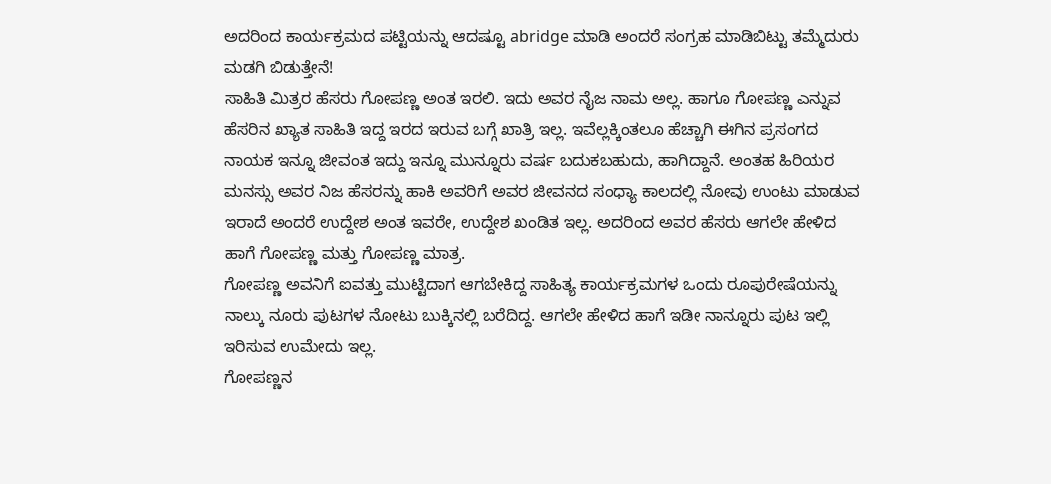ಅದರಿಂದ ಕಾರ್ಯಕ್ರಮದ ಪಟ್ಟಿಯನ್ನು ಆದಷ್ಟೂ abridge ಮಾಡಿ ಅಂದರೆ ಸಂಗ್ರಹ ಮಾಡಿಬಿಟ್ಟು ತಮ್ಮೆದುರು ಮಡಗಿ ಬಿಡುತ್ತೇನೆ!
ಸಾಹಿತಿ ಮಿತ್ರರ ಹೆಸರು ಗೋಪಣ್ಣ ಅಂತ ಇರಲಿ. ಇದು ಅವರ ನೈಜ ನಾಮ ಅಲ್ಲ. ಹಾಗೂ ಗೋಪಣ್ಣ ಎನ್ನುವ ಹೆಸರಿನ ಖ್ಯಾತ ಸಾಹಿತಿ ಇದ್ದ ಇರದ ಇರುವ ಬಗ್ಗೆ ಖಾತ್ರಿ ಇಲ್ಲ. ಇವೆಲ್ಲಕ್ಕಿಂತಲೂ ಹೆಚ್ಚಾಗಿ ಈಗಿನ ಪ್ರಸಂಗದ ನಾಯಕ ಇನ್ನೂ ಜೀವಂತ ಇದ್ದು ಇನ್ನೂ ಮುನ್ನೂರು ವರ್ಷ ಬದುಕಬಹುದು, ಹಾಗಿದ್ದಾನೆ. ಅಂತಹ ಹಿರಿಯರ ಮನಸ್ಸು ಅವರ ನಿಜ ಹೆಸರನ್ನು ಹಾಕಿ ಅವರಿಗೆ ಅವರ ಜೀವನದ ಸಂಧ್ಯಾ ಕಾಲದಲ್ಲಿ ನೋವು ಉಂಟು ಮಾಡುವ ಇರಾದೆ ಅಂದರೆ ಉದ್ದೇಶ ಅಂತ ಇವರೇ, ಉದ್ದೇಶ ಖಂಡಿತ ಇಲ್ಲ. ಅದರಿಂದ ಅವರ ಹೆಸರು ಆಗಲೇ ಹೇಳಿದ ಹಾಗೆ ಗೋಪಣ್ಣ ಮತ್ತು ಗೋಪಣ್ಣ ಮಾತ್ರ.
ಗೋಪಣ್ಣ ಅವನಿಗೆ ಐವತ್ತು ಮುಟ್ಟಿದಾಗ ಆಗಬೇಕಿದ್ದ ಸಾಹಿತ್ಯ ಕಾರ್ಯಕ್ರಮಗಳ ಒಂದು ರೂಪುರೇಷೆಯನ್ನು ನಾಲ್ಕು ನೂರು ಪುಟಗಳ ನೋಟು ಬುಕ್ಕಿನಲ್ಲಿ ಬರೆದಿದ್ದ. ಆಗಲೇ ಹೇಳಿದ ಹಾಗೆ ಇಡೀ ನಾನ್ನೂರು ಪುಟ ಇಲ್ಲಿ ಇರಿಸುವ ಉಮೇದು ಇಲ್ಲ.
ಗೋಪಣ್ಣನ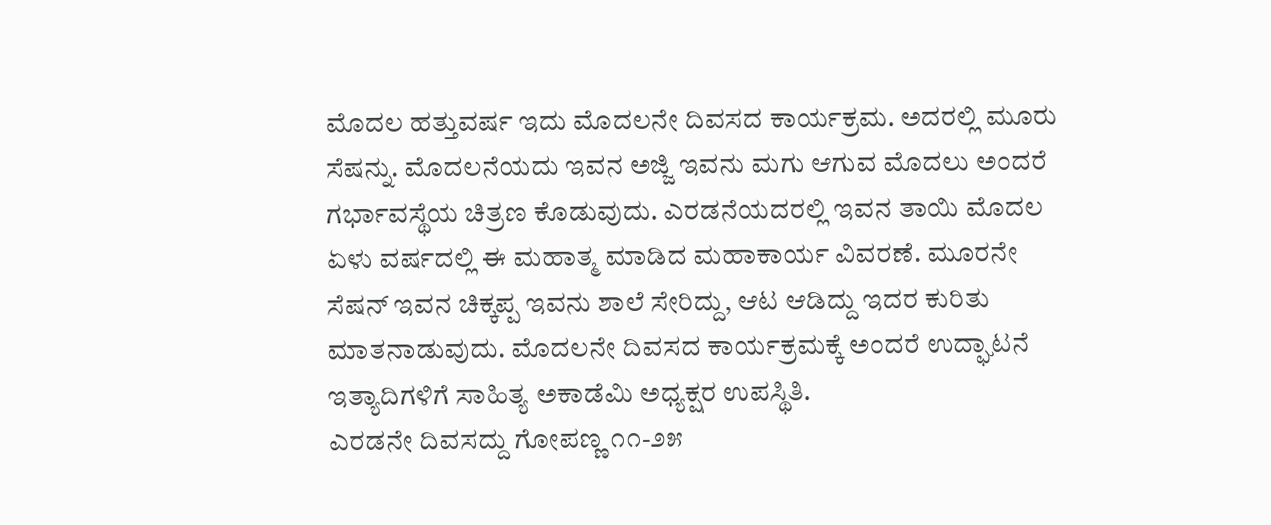ಮೊದಲ ಹತ್ತುವರ್ಷ ಇದು ಮೊದಲನೇ ದಿವಸದ ಕಾರ್ಯಕ್ರಮ. ಅದರಲ್ಲಿ ಮೂರು ಸೆಷನ್ನು. ಮೊದಲನೆಯದು ಇವನ ಅಜ್ಜಿ ಇವನು ಮಗು ಆಗುವ ಮೊದಲು ಅಂದರೆ ಗರ್ಭಾವಸ್ಥೆಯ ಚಿತ್ರಣ ಕೊಡುವುದು. ಎರಡನೆಯದರಲ್ಲಿ ಇವನ ತಾಯಿ ಮೊದಲ ಏಳು ವರ್ಷದಲ್ಲಿ ಈ ಮಹಾತ್ಮ ಮಾಡಿದ ಮಹಾಕಾರ್ಯ ವಿವರಣೆ. ಮೂರನೇ ಸೆಷನ್ ಇವನ ಚಿಕ್ಕಪ್ಪ ಇವನು ಶಾಲೆ ಸೇರಿದ್ದು, ಆಟ ಆಡಿದ್ದು ಇದರ ಕುರಿತು ಮಾತನಾಡುವುದು. ಮೊದಲನೇ ದಿವಸದ ಕಾರ್ಯಕ್ರಮಕ್ಕೆ ಅಂದರೆ ಉದ್ಘಾಟನೆ ಇತ್ಯಾದಿಗಳಿಗೆ ಸಾಹಿತ್ಯ ಅಕಾಡೆಮಿ ಅಧ್ಯಕ್ಷರ ಉಪಸ್ಥಿತಿ.
ಎರಡನೇ ದಿವಸದ್ದು ಗೋಪಣ್ಣ ೧೧-೨೫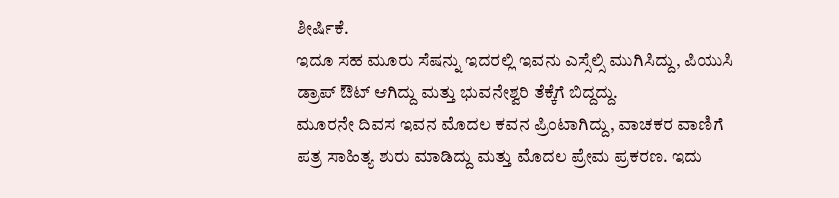ಶೀರ್ಷಿಕೆ.
ಇದೂ ಸಹ ಮೂರು ಸೆಷನ್ನು ಇದರಲ್ಲಿ ಇವನು ಎಸ್ಸೆಲ್ಸಿ ಮುಗಿಸಿದ್ದು, ಪಿಯುಸಿ ಡ್ರಾಪ್ ಔಟ್ ಆಗಿದ್ದು ಮತ್ತು ಭುವನೇಶ್ವರಿ ತೆಕ್ಕೆಗೆ ಬಿದ್ದದ್ದು.
ಮೂರನೇ ದಿವಸ ಇವನ ಮೊದಲ ಕವನ ಪ್ರಿಂಟಾಗಿದ್ದು, ವಾಚಕರ ವಾಣಿಗೆ ಪತ್ರ ಸಾಹಿತ್ಯ ಶುರು ಮಾಡಿದ್ದು ಮತ್ತು ಮೊದಲ ಪ್ರೇಮ ಪ್ರಕರಣ. ಇದು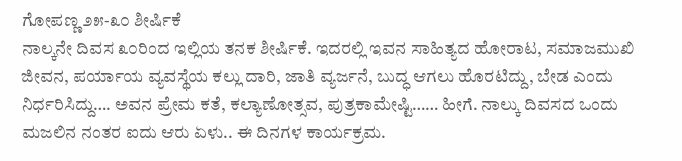ಗೋಪಣ್ಣ ೨೫-೩೦ ಶೀರ್ಷಿಕೆ
ನಾಲ್ಕನೇ ದಿವಸ ೩೦ರಿಂದ ಇಲ್ಲಿಯ ತನಕ ಶೀರ್ಷಿಕೆ. ಇದರಲ್ಲಿ ಇವನ ಸಾಹಿತ್ಯದ ಹೋರಾಟ, ಸಮಾಜಮುಖಿ ಜೀವನ, ಪರ್ಯಾಯ ವ್ಯವಸ್ಥೆಯ ಕಲ್ಲು ದಾರಿ, ಜಾತಿ ವ್ಯರ್ಜನೆ, ಬುದ್ಧ ಆಗಲು ಹೊರಟಿದ್ದು, ಬೇಡ ಎಂದು ನಿರ್ಧರಿಸಿದ್ದು…. ಅವನ ಪ್ರೇಮ ಕತೆ, ಕಲ್ಯಾಣೋತ್ಸವ, ಪುತ್ರಕಾಮೇಷ್ಟಿ…… ಹೀಗೆ. ನಾಲ್ಕು ದಿವಸದ ಒಂದು ಮಜಲಿನ ನಂತರ ಐದು ಆರು ಏಳು.. ಈ ದಿನಗಳ ಕಾರ್ಯಕ್ರಮ.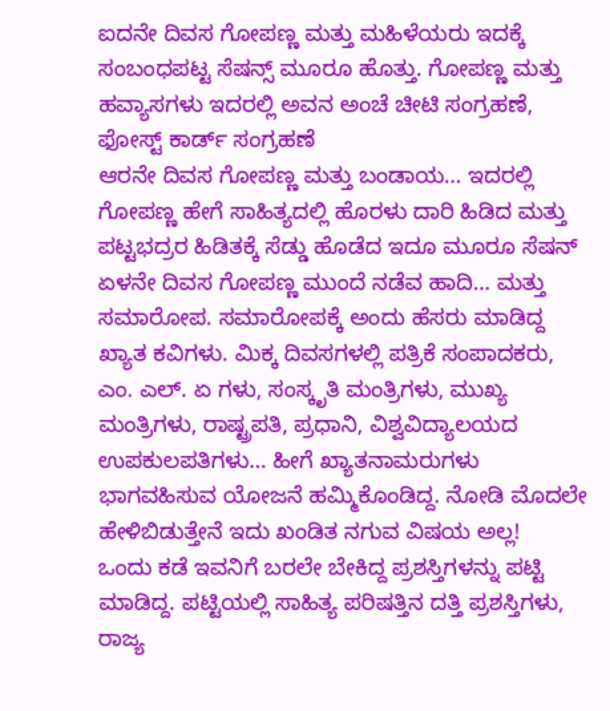ಐದನೇ ದಿವಸ ಗೋಪಣ್ಣ ಮತ್ತು ಮಹಿಳೆಯರು ಇದಕ್ಕೆ ಸಂಬಂಧಪಟ್ಟ ಸೆಷನ್ಸ್ ಮೂರೂ ಹೊತ್ತು. ಗೋಪಣ್ಣ ಮತ್ತು ಹವ್ಯಾಸಗಳು ಇದರಲ್ಲಿ ಅವನ ಅಂಚೆ ಚೀಟಿ ಸಂಗ್ರಹಣೆ, ಫೋಸ್ಟ್ ಕಾರ್ಡ್ ಸಂಗ್ರಹಣೆ
ಆರನೇ ದಿವಸ ಗೋಪಣ್ಣ ಮತ್ತು ಬಂಡಾಯ… ಇದರಲ್ಲಿ ಗೋಪಣ್ಣ ಹೇಗೆ ಸಾಹಿತ್ಯದಲ್ಲಿ ಹೊರಳು ದಾರಿ ಹಿಡಿದ ಮತ್ತು ಪಟ್ಟಭದ್ರರ ಹಿಡಿತಕ್ಕೆ ಸೆಡ್ಡು ಹೊಡೆದ ಇದೂ ಮೂರೂ ಸೆಷನ್
ಏಳನೇ ದಿವಸ ಗೋಪಣ್ಣ ಮುಂದೆ ನಡೆವ ಹಾದಿ… ಮತ್ತು ಸಮಾರೋಪ. ಸಮಾರೋಪಕ್ಕೆ ಅಂದು ಹೆಸರು ಮಾಡಿದ್ದ ಖ್ಯಾತ ಕವಿಗಳು. ಮಿಕ್ಕ ದಿವಸಗಳಲ್ಲಿ ಪತ್ರಿಕೆ ಸಂಪಾದಕರು, ಎಂ. ಎಲ್. ಏ ಗಳು, ಸಂಸ್ಕೃತಿ ಮಂತ್ರಿಗಳು, ಮುಖ್ಯ ಮಂತ್ರಿಗಳು, ರಾಷ್ಟ್ರಪತಿ, ಪ್ರಧಾನಿ, ವಿಶ್ವವಿದ್ಯಾಲಯದ ಉಪಕುಲಪತಿಗಳು… ಹೀಗೆ ಖ್ಯಾತನಾಮರುಗಳು ಭಾಗವಹಿಸುವ ಯೋಜನೆ ಹಮ್ಮಿಕೊಂಡಿದ್ದ. ನೋಡಿ ಮೊದಲೇ ಹೇಳಿಬಿಡುತ್ತೇನೆ ಇದು ಖಂಡಿತ ನಗುವ ವಿಷಯ ಅಲ್ಲ!
ಒಂದು ಕಡೆ ಇವನಿಗೆ ಬರಲೇ ಬೇಕಿದ್ದ ಪ್ರಶಸ್ತಿಗಳನ್ನು ಪಟ್ಟಿ ಮಾಡಿದ್ದ. ಪಟ್ಟಿಯಲ್ಲಿ ಸಾಹಿತ್ಯ ಪರಿಷತ್ತಿನ ದತ್ತಿ ಪ್ರಶಸ್ತಿಗಳು, ರಾಜ್ಯ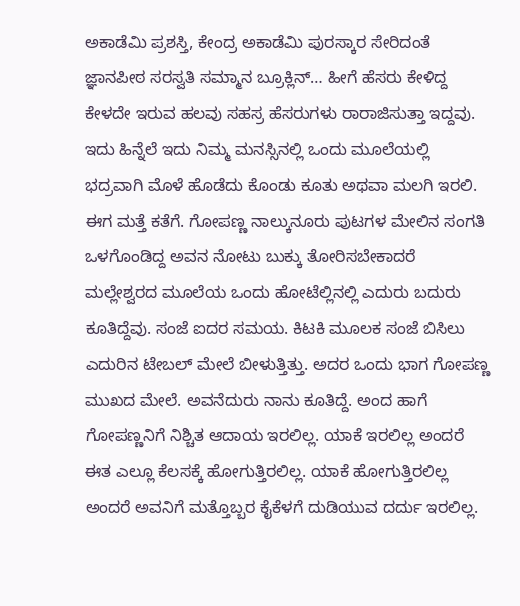ಅಕಾಡೆಮಿ ಪ್ರಶಸ್ತಿ, ಕೇಂದ್ರ ಅಕಾಡೆಮಿ ಪುರಸ್ಕಾರ ಸೇರಿದಂತೆ ಜ್ಞಾನಪೀಠ ಸರಸ್ವತಿ ಸಮ್ಮಾನ ಬ್ರೂಕ್ಲಿನ್… ಹೀಗೆ ಹೆಸರು ಕೇಳಿದ್ದ ಕೇಳದೇ ಇರುವ ಹಲವು ಸಹಸ್ರ ಹೆಸರುಗಳು ರಾರಾಜಿಸುತ್ತಾ ಇದ್ದವು.
ಇದು ಹಿನ್ನೆಲೆ ಇದು ನಿಮ್ಮ ಮನಸ್ಸಿನಲ್ಲಿ ಒಂದು ಮೂಲೆಯಲ್ಲಿ ಭದ್ರವಾಗಿ ಮೊಳೆ ಹೊಡೆದು ಕೊಂಡು ಕೂತು ಅಥವಾ ಮಲಗಿ ಇರಲಿ.
ಈಗ ಮತ್ತೆ ಕತೆಗೆ. ಗೋಪಣ್ಣ ನಾಲ್ಕುನೂರು ಪುಟಗಳ ಮೇಲಿನ ಸಂಗತಿ ಒಳಗೊಂಡಿದ್ದ ಅವನ ನೋಟು ಬುಕ್ಕು ತೋರಿಸಬೇಕಾದರೆ ಮಲ್ಲೇಶ್ವರದ ಮೂಲೆಯ ಒಂದು ಹೋಟೆಲ್ಲಿನಲ್ಲಿ ಎದುರು ಬದುರು ಕೂತಿದ್ದೆವು. ಸಂಜೆ ಐದರ ಸಮಯ. ಕಿಟಕಿ ಮೂಲಕ ಸಂಜೆ ಬಿಸಿಲು ಎದುರಿನ ಟೇಬಲ್ ಮೇಲೆ ಬೀಳುತ್ತಿತ್ತು. ಅದರ ಒಂದು ಭಾಗ ಗೋಪಣ್ಣ ಮುಖದ ಮೇಲೆ. ಅವನೆದುರು ನಾನು ಕೂತಿದ್ದೆ. ಅಂದ ಹಾಗೆ ಗೋಪಣ್ಣನಿಗೆ ನಿಶ್ಚಿತ ಆದಾಯ ಇರಲಿಲ್ಲ. ಯಾಕೆ ಇರಲಿಲ್ಲ ಅಂದರೆ ಈತ ಎಲ್ಲೂ ಕೆಲಸಕ್ಕೆ ಹೋಗುತ್ತಿರಲಿಲ್ಲ. ಯಾಕೆ ಹೋಗುತ್ತಿರಲಿಲ್ಲ ಅಂದರೆ ಅವನಿಗೆ ಮತ್ತೊಬ್ಬರ ಕೈಕೆಳಗೆ ದುಡಿಯುವ ದರ್ದು ಇರಲಿಲ್ಲ.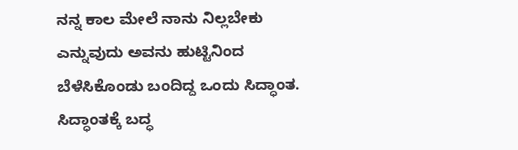ನನ್ನ ಕಾಲ ಮೇಲೆ ನಾನು ನಿಲ್ಲಬೇಕು ಎನ್ನುವುದು ಅವನು ಹುಟ್ಟಿನಿಂದ ಬೆಳೆಸಿಕೊಂಡು ಬಂದಿದ್ದ ಒಂದು ಸಿದ್ಧಾಂತ. ಸಿದ್ಧಾಂತಕ್ಕೆ ಬದ್ಧ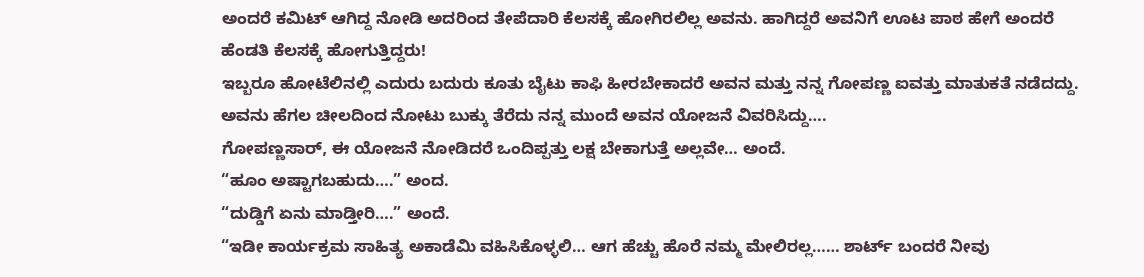ಅಂದರೆ ಕಮಿಟ್ ಆಗಿದ್ದ ನೋಡಿ ಅದರಿಂದ ತೇಪೆದಾರಿ ಕೆಲಸಕ್ಕೆ ಹೋಗಿರಲಿಲ್ಲ ಅವನು. ಹಾಗಿದ್ದರೆ ಅವನಿಗೆ ಊಟ ಪಾಠ ಹೇಗೆ ಅಂದರೆ ಹೆಂಡತಿ ಕೆಲಸಕ್ಕೆ ಹೋಗುತ್ತಿದ್ದರು!
ಇಬ್ಬರೂ ಹೋಟೆಲಿನಲ್ಲಿ ಎದುರು ಬದುರು ಕೂತು ಬೈಟು ಕಾಫಿ ಹೀರಬೇಕಾದರೆ ಅವನ ಮತ್ತು ನನ್ನ ಗೋಪಣ್ಣ ಐವತ್ತು ಮಾತುಕತೆ ನಡೆದದ್ದು. ಅವನು ಹೆಗಲ ಚೀಲದಿಂದ ನೋಟು ಬುಕ್ಕು ತೆರೆದು ನನ್ನ ಮುಂದೆ ಅವನ ಯೋಜನೆ ವಿವರಿಸಿದ್ದು….
ಗೋಪಣ್ಣಸಾರ್, ಈ ಯೋಜನೆ ನೋಡಿದರೆ ಒಂದಿಪ್ಪತ್ತು ಲಕ್ಷ ಬೇಕಾಗುತ್ತೆ ಅಲ್ಲವೇ… ಅಂದೆ.
“ಹೂಂ ಅಷ್ಟಾಗಬಹುದು….” ಅಂದ.
“ದುಡ್ಡಿಗೆ ಏನು ಮಾಡ್ತೀರಿ….” ಅಂದೆ.
“ಇಡೀ ಕಾರ್ಯಕ್ರಮ ಸಾಹಿತ್ಯ ಅಕಾಡೆಮಿ ವಹಿಸಿಕೊಳ್ಳಲಿ… ಆಗ ಹೆಚ್ಚು ಹೊರೆ ನಮ್ಮ ಮೇಲಿರಲ್ಲ…… ಶಾರ್ಟ್ ಬಂದರೆ ನೀವು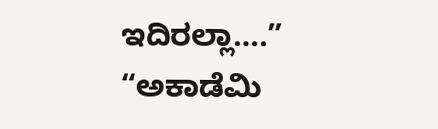ಇದಿರಲ್ಲಾ….”
“ಅಕಾಡೆಮಿ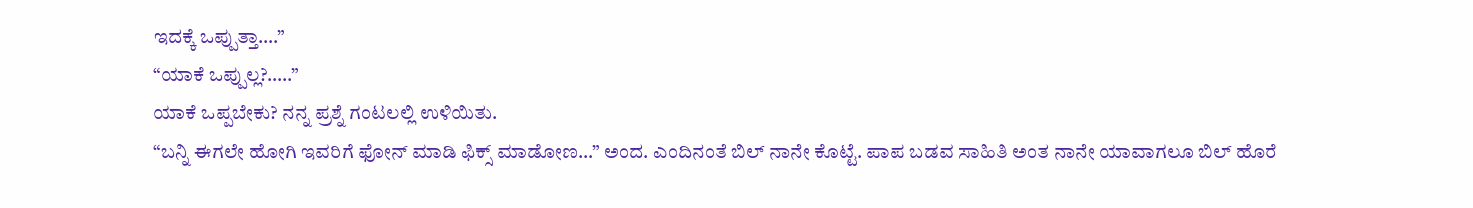ಇದಕ್ಕೆ ಒಪ್ಪುತ್ತಾ….”
“ಯಾಕೆ ಒಪ್ಪುಲ್ಲ?…..”
ಯಾಕೆ ಒಪ್ಪಬೇಕು? ನನ್ನ ಪ್ರಶ್ನೆ ಗಂಟಲಲ್ಲಿ ಉಳಿಯಿತು.
“ಬನ್ನಿ ಈಗಲೇ ಹೋಗಿ ಇವರಿಗೆ ಫೋನ್ ಮಾಡಿ ಫಿಕ್ಸ್ ಮಾಡೋಣ…” ಅಂದ. ಎಂದಿನಂತೆ ಬಿಲ್ ನಾನೇ ಕೊಟ್ಟೆ. ಪಾಪ ಬಡವ ಸಾಹಿತಿ ಅಂತ ನಾನೇ ಯಾವಾಗಲೂ ಬಿಲ್ ಹೊರೆ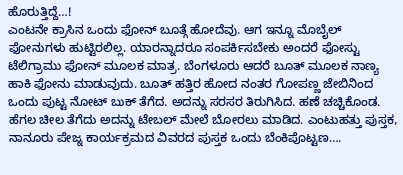ಹೊರುತ್ತಿದ್ದೆ…!
ಎಂಟನೇ ಕ್ರಾಸಿನ ಒಂದು ಫೋನ್ ಬೂತ್ಗೆ ಹೋದೆವು. ಆಗ ಇನ್ನೂ ಮೊಬೈಲ್ ಫೋನುಗಳು ಹುಟ್ಟಿರಲಿಲ್ಲ. ಯಾರನ್ನಾದರೂ ಸಂಪರ್ಕಿಸಬೇಕು ಅಂದರೆ ಫೋಸ್ಟು ಟೆಲಿಗ್ರಾಮು ಫೋನ್ ಮೂಲಕ ಮಾತ್ರ. ಬೆಂಗಳೂರು ಆದರೆ ಬೂತ್ ಮೂಲಕ ನಾಣ್ಯ ಹಾಕಿ ಫೋನು ಮಾಡುವುದು. ಬೂತ್ ಹತ್ತಿರ ಹೋದ ನಂತರ ಗೋಪಣ್ಣ ಜೇಬಿನಿಂದ ಒಂದು ಪುಟ್ಟ ನೋಟ್ ಬುಕ್ ತೆಗೆದ. ಅದನ್ನು ಸರಸರ ತಿರುಗಿಸಿದ. ಹಣೆ ಚಚ್ಚಿಕೊಂಡ. ಹೆಗಲ ಚೀಲ ತೆಗೆದು ಅದನ್ನು ಟೇಬಲ್ ಮೇಲೆ ಬೋರಲು ಮಾಡಿದ. ಎಂಟುಹತ್ತು ಪುಸ್ತಕ, ನಾನೂರು ಪೇಜ್ನ ಕಾರ್ಯಕ್ರಮದ ವಿವರದ ಪುಸ್ತಕ ಒಂದು ಬೆಂಕಿಪೊಟ್ಟಣ….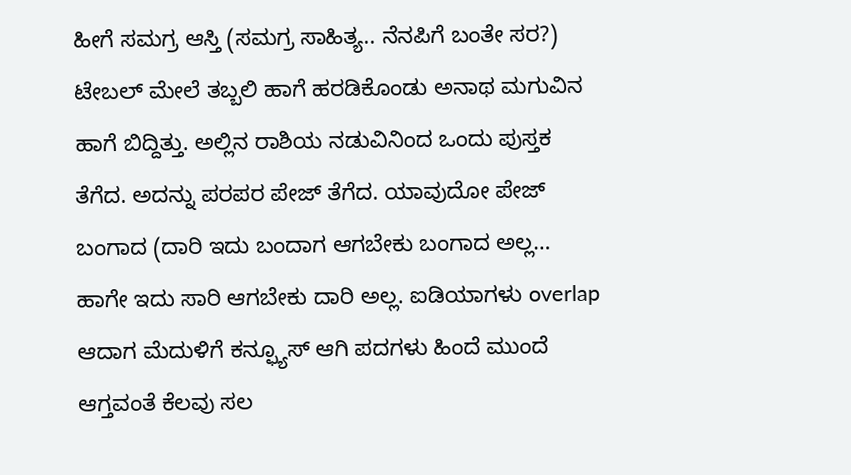ಹೀಗೆ ಸಮಗ್ರ ಆಸ್ತಿ (ಸಮಗ್ರ ಸಾಹಿತ್ಯ.. ನೆನಪಿಗೆ ಬಂತೇ ಸರ?) ಟೇಬಲ್ ಮೇಲೆ ತಬ್ಬಲಿ ಹಾಗೆ ಹರಡಿಕೊಂಡು ಅನಾಥ ಮಗುವಿನ ಹಾಗೆ ಬಿದ್ದಿತ್ತು. ಅಲ್ಲಿನ ರಾಶಿಯ ನಡುವಿನಿಂದ ಒಂದು ಪುಸ್ತಕ ತೆಗೆದ. ಅದನ್ನು ಪರಪರ ಪೇಜ್ ತೆಗೆದ. ಯಾವುದೋ ಪೇಜ್ ಬಂಗಾದ (ದಾರಿ ಇದು ಬಂದಾಗ ಆಗಬೇಕು ಬಂಗಾದ ಅಲ್ಲ… ಹಾಗೇ ಇದು ಸಾರಿ ಆಗಬೇಕು ದಾರಿ ಅಲ್ಲ. ಐಡಿಯಾಗಳು overlap ಆದಾಗ ಮೆದುಳಿಗೆ ಕನ್ಫ್ಯೂಸ್ ಆಗಿ ಪದಗಳು ಹಿಂದೆ ಮುಂದೆ ಆಗ್ತವಂತೆ ಕೆಲವು ಸಲ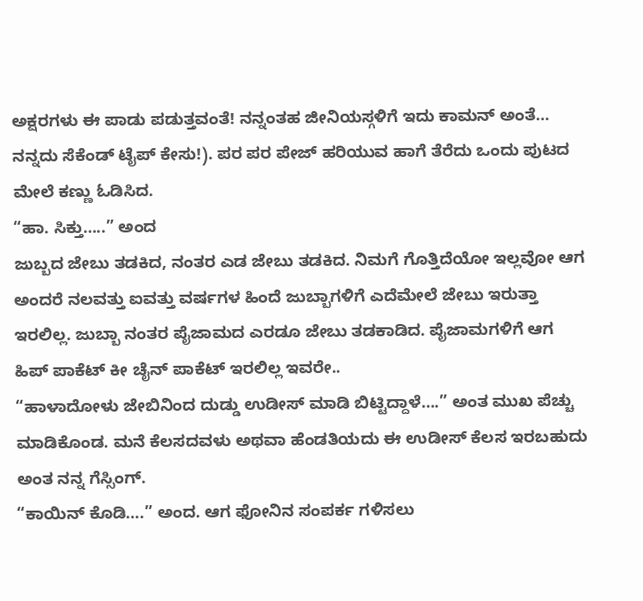ಅಕ್ಷರಗಳು ಈ ಪಾಡು ಪಡುತ್ತವಂತೆ! ನನ್ನಂತಹ ಜೀನಿಯಸ್ಗಳಿಗೆ ಇದು ಕಾಮನ್ ಅಂತೆ… ನನ್ನದು ಸೆಕೆಂಡ್ ಟೈಪ್ ಕೇಸು!). ಪರ ಪರ ಪೇಜ್ ಹರಿಯುವ ಹಾಗೆ ತೆರೆದು ಒಂದು ಪುಟದ ಮೇಲೆ ಕಣ್ಣು ಓಡಿಸಿದ.
“ಹಾ. ಸಿಕ್ತು…..” ಅಂದ
ಜುಬ್ಬದ ಜೇಬು ತಡಕಿದ, ನಂತರ ಎಡ ಜೇಬು ತಡಕಿದ. ನಿಮಗೆ ಗೊತ್ತಿದೆಯೋ ಇಲ್ಲವೋ ಆಗ ಅಂದರೆ ನಲವತ್ತು ಐವತ್ತು ವರ್ಷಗಳ ಹಿಂದೆ ಜುಬ್ಬಾಗಳಿಗೆ ಎದೆಮೇಲೆ ಜೇಬು ಇರುತ್ತಾ ಇರಲಿಲ್ಲ. ಜುಬ್ಬಾ ನಂತರ ಪೈಜಾಮದ ಎರಡೂ ಜೇಬು ತಡಕಾಡಿದ. ಪೈಜಾಮಗಳಿಗೆ ಆಗ ಹಿಪ್ ಪಾಕೆಟ್ ಕೀ ಚೈನ್ ಪಾಕೆಟ್ ಇರಲಿಲ್ಲ ಇವರೇ..
“ಹಾಳಾದೋಳು ಜೇಬಿನಿಂದ ದುಡ್ಡು ಉಡೀಸ್ ಮಾಡಿ ಬಿಟ್ಟಿದ್ದಾಳೆ….” ಅಂತ ಮುಖ ಪೆಚ್ಚು ಮಾಡಿಕೊಂಡ. ಮನೆ ಕೆಲಸದವಳು ಅಥವಾ ಹೆಂಡತಿಯದು ಈ ಉಡೀಸ್ ಕೆಲಸ ಇರಬಹುದು ಅಂತ ನನ್ನ ಗೆಸ್ಸಿಂಗ್.
“ಕಾಯಿನ್ ಕೊಡಿ….” ಅಂದ. ಆಗ ಫೋನಿನ ಸಂಪರ್ಕ ಗಳಿಸಲು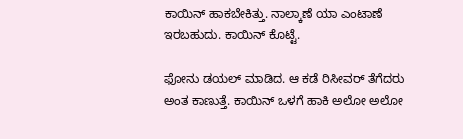ಕಾಯಿನ್ ಹಾಕಬೇಕಿತ್ತು. ನಾಲ್ಕಾಣೆ ಯಾ ಎಂಟಾಣೆ ಇರಬಹುದು. ಕಾಯಿನ್ ಕೊಟ್ಟೆ.

ಫೋನು ಡಯಲ್ ಮಾಡಿದ. ಆ ಕಡೆ ರಿಸೀವರ್ ತೆಗೆದರು ಅಂತ ಕಾಣುತ್ತೆ. ಕಾಯಿನ್ ಒಳಗೆ ಹಾಕಿ ಅಲೋ ಅಲೋ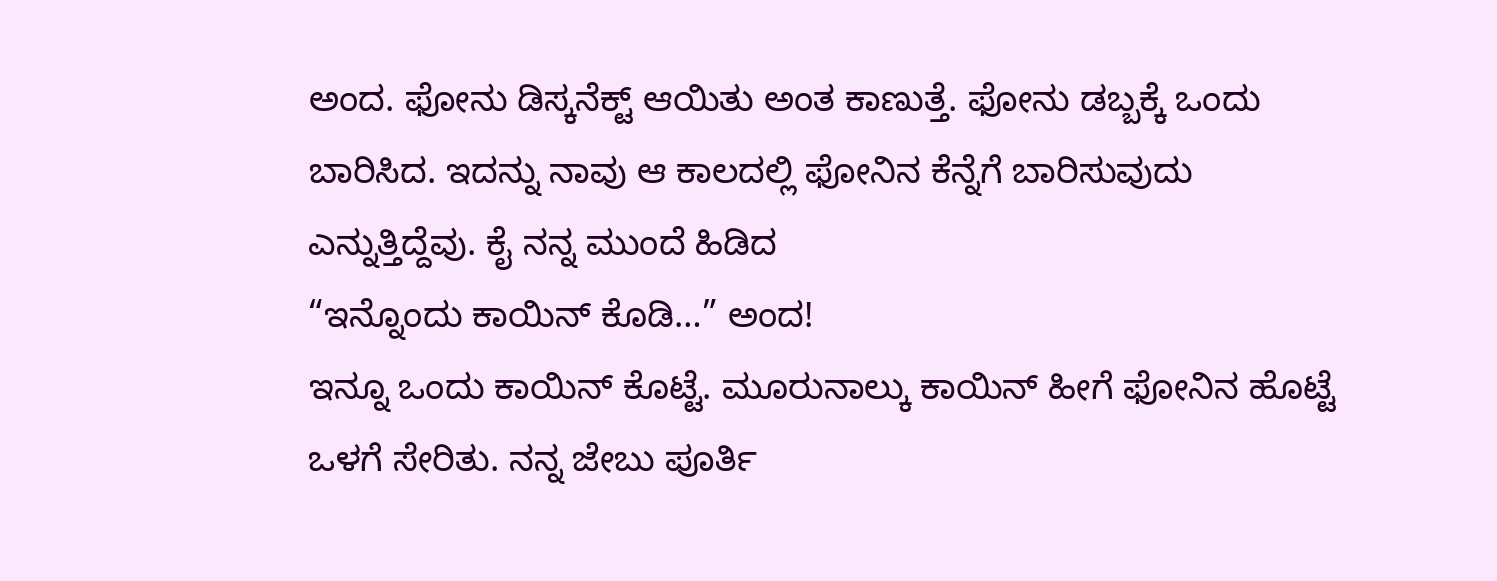ಅಂದ. ಫೋನು ಡಿಸ್ಕನೆಕ್ಟ್ ಆಯಿತು ಅಂತ ಕಾಣುತ್ತೆ. ಫೋನು ಡಬ್ಬಕ್ಕೆ ಒಂದು ಬಾರಿಸಿದ. ಇದನ್ನು ನಾವು ಆ ಕಾಲದಲ್ಲಿ ಫೋನಿನ ಕೆನ್ನೆಗೆ ಬಾರಿಸುವುದು ಎನ್ನುತ್ತಿದ್ದೆವು. ಕೈ ನನ್ನ ಮುಂದೆ ಹಿಡಿದ
“ಇನ್ನೊಂದು ಕಾಯಿನ್ ಕೊಡಿ…” ಅಂದ!
ಇನ್ನೂ ಒಂದು ಕಾಯಿನ್ ಕೊಟ್ಟೆ. ಮೂರುನಾಲ್ಕು ಕಾಯಿನ್ ಹೀಗೆ ಫೋನಿನ ಹೊಟ್ಟೆ ಒಳಗೆ ಸೇರಿತು. ನನ್ನ ಜೇಬು ಪೂರ್ತಿ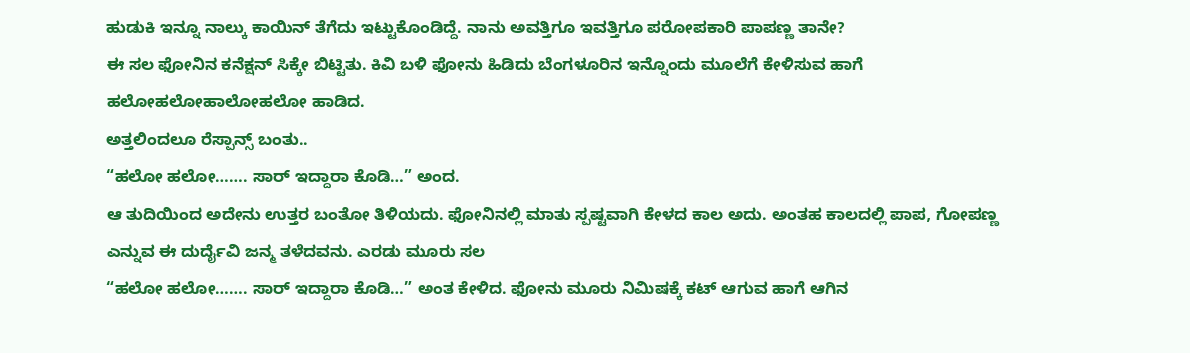ಹುಡುಕಿ ಇನ್ನೂ ನಾಲ್ಕು ಕಾಯಿನ್ ತೆಗೆದು ಇಟ್ಟುಕೊಂಡಿದ್ದೆ. ನಾನು ಅವತ್ತಿಗೂ ಇವತ್ತಿಗೂ ಪರೋಪಕಾರಿ ಪಾಪಣ್ಣ ತಾನೇ?
ಈ ಸಲ ಫೋನಿನ ಕನೆಕ್ಷನ್ ಸಿಕ್ಕೇ ಬಿಟ್ಟಿತು. ಕಿವಿ ಬಳಿ ಫೋನು ಹಿಡಿದು ಬೆಂಗಳೂರಿನ ಇನ್ನೊಂದು ಮೂಲೆಗೆ ಕೇಳಿಸುವ ಹಾಗೆ ಹಲೋಹಲೋಹಾಲೋಹಲೋ ಹಾಡಿದ.
ಅತ್ತಲಿಂದಲೂ ರೆಸ್ಪಾನ್ಸ್ ಬಂತು..
“ಹಲೋ ಹಲೋ……. ಸಾರ್ ಇದ್ದಾರಾ ಕೊಡಿ…” ಅಂದ.
ಆ ತುದಿಯಿಂದ ಅದೇನು ಉತ್ತರ ಬಂತೋ ತಿಳಿಯದು. ಫೋನಿನಲ್ಲಿ ಮಾತು ಸ್ಪಷ್ಟವಾಗಿ ಕೇಳದ ಕಾಲ ಅದು. ಅಂತಹ ಕಾಲದಲ್ಲಿ ಪಾಪ, ಗೋಪಣ್ಣ ಎನ್ನುವ ಈ ದುರ್ದೈವಿ ಜನ್ಮ ತಳೆದವನು. ಎರಡು ಮೂರು ಸಲ
“ಹಲೋ ಹಲೋ……. ಸಾರ್ ಇದ್ದಾರಾ ಕೊಡಿ…” ಅಂತ ಕೇಳಿದ. ಫೋನು ಮೂರು ನಿಮಿಷಕ್ಕೆ ಕಟ್ ಆಗುವ ಹಾಗೆ ಆಗಿನ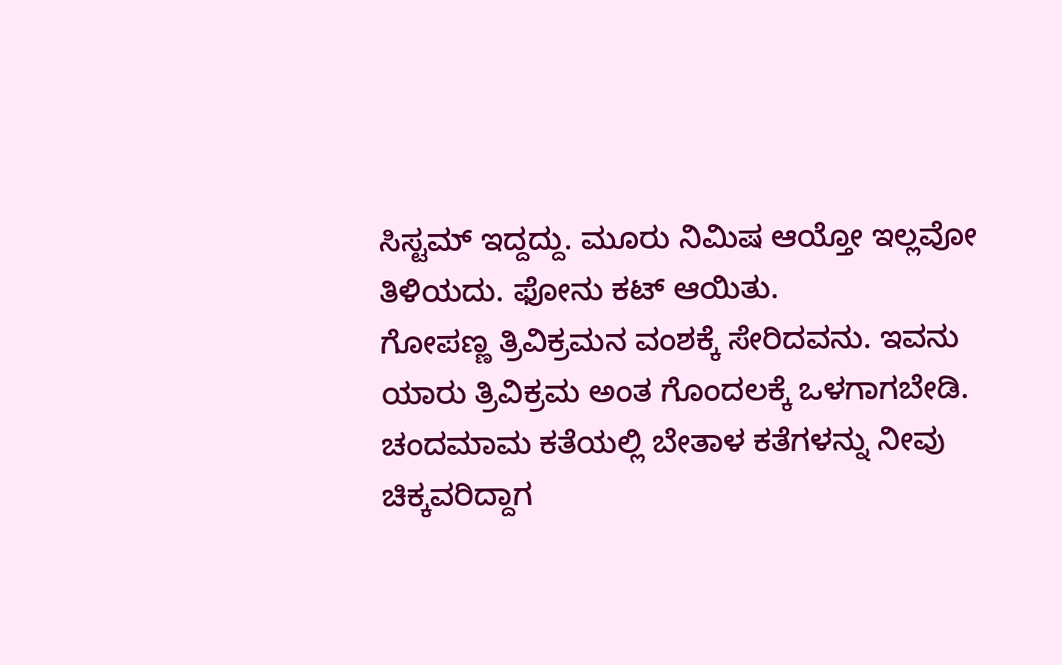ಸಿಸ್ಟಮ್ ಇದ್ದದ್ದು. ಮೂರು ನಿಮಿಷ ಆಯ್ತೋ ಇಲ್ಲವೋ ತಿಳಿಯದು. ಫೋನು ಕಟ್ ಆಯಿತು.
ಗೋಪಣ್ಣ ತ್ರಿವಿಕ್ರಮನ ವಂಶಕ್ಕೆ ಸೇರಿದವನು. ಇವನು ಯಾರು ತ್ರಿವಿಕ್ರಮ ಅಂತ ಗೊಂದಲಕ್ಕೆ ಒಳಗಾಗಬೇಡಿ. ಚಂದಮಾಮ ಕತೆಯಲ್ಲಿ ಬೇತಾಳ ಕತೆಗಳನ್ನು ನೀವು ಚಿಕ್ಕವರಿದ್ದಾಗ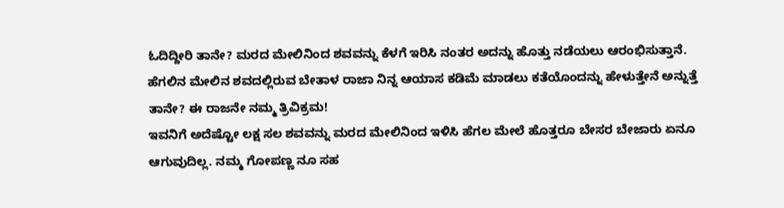ಓದಿದ್ದೀರಿ ತಾನೇ? ಮರದ ಮೇಲಿನಿಂದ ಶವವನ್ನು ಕೆಳಗೆ ಇರಿಸಿ ನಂತರ ಅದನ್ನು ಹೊತ್ತು ನಡೆಯಲು ಆರಂಭಿಸುತ್ತಾನೆ. ಹೆಗಲಿನ ಮೇಲಿನ ಶವದಲ್ಲಿರುವ ಬೇತಾಳ ರಾಜಾ ನಿನ್ನ ಆಯಾಸ ಕಡಿಮೆ ಮಾಡಲು ಕತೆಯೊಂದನ್ನು ಹೇಳುತ್ತೇನೆ ಅನ್ನುತ್ತೆ ತಾನೇ? ಈ ರಾಜನೇ ನಮ್ಮ ತ್ರಿವಿಕ್ರಮ!
ಇವನಿಗೆ ಅದೆಷ್ಟೋ ಲಕ್ಷ ಸಲ ಶವವನ್ನು ಮರದ ಮೇಲಿನಿಂದ ಇಳಿಸಿ ಹೆಗಲ ಮೇಲೆ ಹೊತ್ತರೂ ಬೇಸರ ಬೇಜಾರು ಏನೂ ಆಗುವುದಿಲ್ಲ. ನಮ್ಮ ಗೋಪಣ್ಣ ನೂ ಸಹ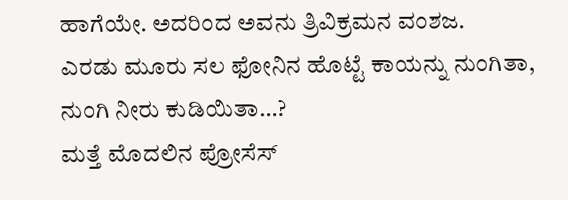ಹಾಗೆಯೇ. ಅದರಿಂದ ಅವನು ತ್ರಿವಿಕ್ರಮನ ವಂಶಜ.
ಎರಡು ಮೂರು ಸಲ ಫೋನಿನ ಹೊಟ್ಟೆ ಕಾಯನ್ನು ನುಂಗಿತಾ, ನುಂಗಿ ನೀರು ಕುಡಿಯಿತಾ…?
ಮತ್ತೆ ಮೊದಲಿನ ಪ್ರೋಸೆಸ್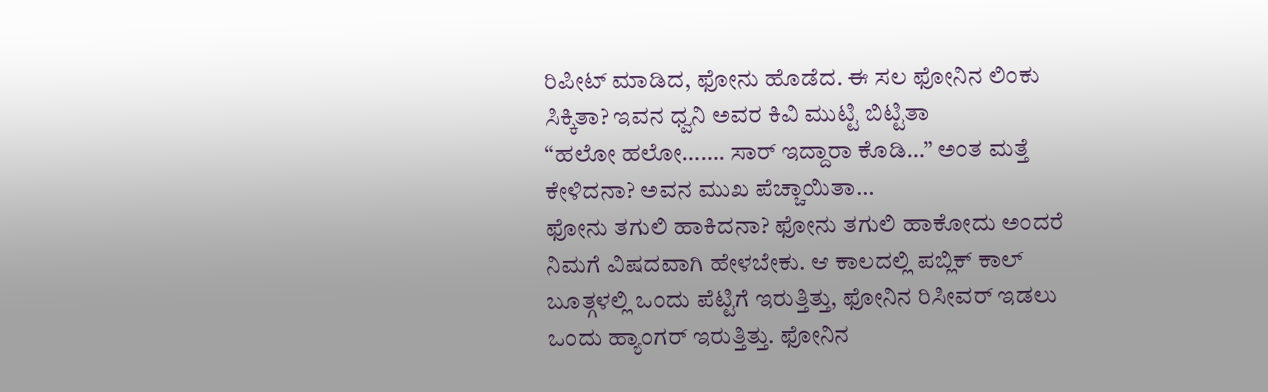ರಿಪೀಟ್ ಮಾಡಿದ, ಫೋನು ಹೊಡೆದ. ಈ ಸಲ ಫೋನಿನ ಲಿಂಕು ಸಿಕ್ಕಿತಾ? ಇವನ ಧ್ವನಿ ಅವರ ಕಿವಿ ಮುಟ್ಟಿ ಬಿಟ್ಟಿತಾ
“ಹಲೋ ಹಲೋ……. ಸಾರ್ ಇದ್ದಾರಾ ಕೊಡಿ…” ಅಂತ ಮತ್ತೆ ಕೇಳಿದನಾ? ಅವನ ಮುಖ ಪೆಚ್ಚಾಯಿತಾ…
ಫೋನು ತಗುಲಿ ಹಾಕಿದನಾ? ಫೋನು ತಗುಲಿ ಹಾಕೋದು ಅಂದರೆ ನಿಮಗೆ ವಿಷದವಾಗಿ ಹೇಳಬೇಕು. ಆ ಕಾಲದಲ್ಲಿ ಪಬ್ಲಿಕ್ ಕಾಲ್ ಬೂತ್ಗಳಲ್ಲಿ ಒಂದು ಪೆಟ್ಟಿಗೆ ಇರುತ್ತಿತ್ತು, ಫೋನಿನ ರಿಸೀವರ್ ಇಡಲು ಒಂದು ಹ್ಯಾಂಗರ್ ಇರುತ್ತಿತ್ತು. ಫೋನಿನ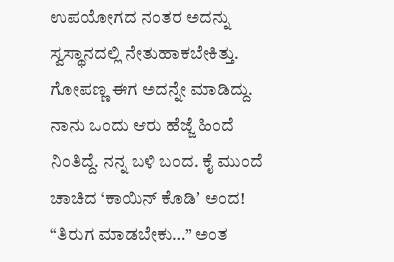ಉಪಯೋಗದ ನಂತರ ಅದನ್ನು ಸ್ವಸ್ಥಾನದಲ್ಲಿ ನೇತುಹಾಕಬೇಕಿತ್ತು. ಗೋಪಣ್ಣ ಈಗ ಅದನ್ನೇ ಮಾಡಿದ್ದು.
ನಾನು ಒಂದು ಆರು ಹೆಜ್ಜೆ ಹಿಂದೆ ನಿಂತಿದ್ದೆ. ನನ್ನ ಬಳಿ ಬಂದ. ಕೈ ಮುಂದೆ ಚಾಚಿದ ‘ಕಾಯಿನ್ ಕೊಡಿʼ ಅಂದ! “ತಿರುಗ ಮಾಡಬೇಕು…” ಅಂತ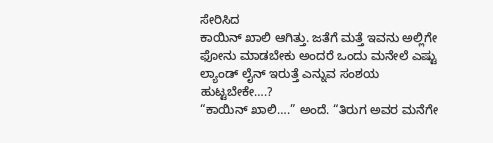ಸೇರಿಸಿದ
ಕಾಯಿನ್ ಖಾಲಿ ಆಗಿತ್ತು. ಜತೆಗೆ ಮತ್ತೆ ಇವನು ಅಲ್ಲಿಗೇ ಫೋನು ಮಾಡಬೇಕು ಅಂದರೆ ಒಂದು ಮನೇಲೆ ಎಷ್ಟು ಲ್ಯಾಂಡ್ ಲೈನ್ ಇರುತ್ತೆ ಎನ್ನುವ ಸಂಶಯ ಹುಟ್ಟಬೇಕೇ….?
“ಕಾಯಿನ್ ಖಾಲಿ….” ಅಂದೆ. “ತಿರುಗ ಅವರ ಮನೆಗೇ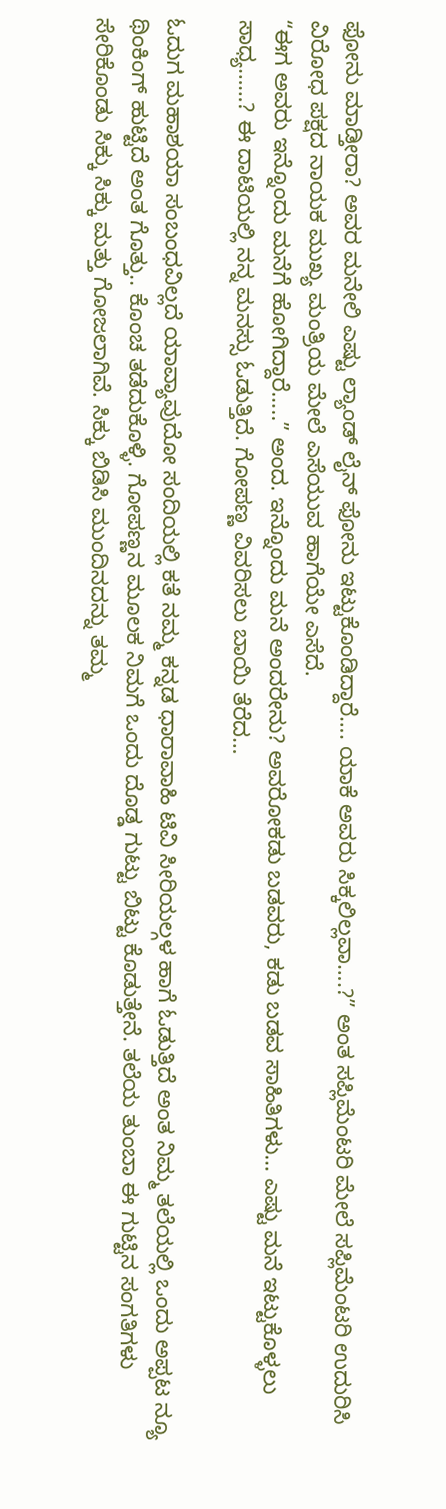ಫೋನು ಮಾಡ್ತೀರಾ? ಅವರ ಮನೇಲಿ ಎಷ್ಟು ಲ್ಯಾಂಡ್ ಲೈನ್ ಫೋನು ಇಟ್ಟುಕೊಂಡಿದ್ದಾರೆ…. ಯಾಕೆ ಅವರು ಸಿಕ್ಕಲಿಲ್ಲವಾ….?” ಅಂತ ಸಪ್ಲಿಮೆಂಟರಿ ಮೇಲೆ ಸಪ್ಲಿಮೆಂಟರಿ ಉದುರಿಸಿ ವಿರೋಧ ಪಕ್ಷದ ನಾಯಕ ಮುಖ್ಯ ಮಂತ್ರಿಯ ಮೇಲೆ ಎಸೆಯುವ ಹಾಗೆಯೇ ಎಸೆದೆ.
“ಈಗ ಅವರು ಇನ್ನೊಂದು ಮನೆಗೆ ಹೋಗಿದ್ದಾರೆ…..” ಅಂದ. ಇನ್ನೊಂದು ಮನೆ ಅಂದರೇನು? ಅವರೋಕಡು ಬಡವರು, ಕಡು ಬಡವ ಸಾಹಿತಿಗಳು… ಎಷ್ಟು ಮನೆ ಇಟ್ಟುಕೊಳ್ಳಲು ಸಾಧ್ಯ……? ಈ ದಾಟಿಯಲ್ಲಿ ನನ್ನ ಮನಸ್ಸು ಓಡುತ್ತಿದೆ. ಗೋಪಣ್ಣ ವಿವರಿಸಲು ಬಾಯಿ ತೆರೆದ…

ಓದುಗ ಮಹಾಶಯಾ ಸಂಬಂಧವಿಲ್ಲದೆ ಯಾವ್ಯಾವುದೋ ಸಂದಿಯಲ್ಲಿ ಕತೆ ನಮ್ಮ ಕನ್ನಡ ಧಾರಾವಾಹಿ ಟಿವಿ ಸೀರಿಯಲ್ಗಳ ಹಾಗೆ ಓಡುತ್ತಿದೆ ಅಂತ ನಿಮ್ಮ ತಲೆಯಲ್ಲಿ ಒಂದು ಅಪ್ಪಟ ನ್ಯೂ ಥಿಂಕಿಂಗ್ ಹುಟ್ಟಿದೆ ಅಂತ ಗೊತ್ತು.. ಕೊಂಚ ತಡೆದುಕೊಳ್ಳಿ. ಗೋಪಣ್ಣನ ಮೂಲಕ ನಿಮಗೆ ಒಂದು ದೊಡ್ಡ ಗುಟ್ಟು ಬಿಟ್ಟು ಕೊಡುತ್ತೇನೆ. ತಲೆಯ ತುಂಬಾ ಈ ಗುಟ್ಟಿನ ಸಂಗತಿಗಳು ಸೇರಿಕೊಂಡು ಸಿಕ್ಕು ಸಿಕ್ಕು ಮತ್ತು ಗೋಜಲಾಗಿವೆ. ಸಿಕ್ಕು ಬಿಡಿಸಿ ಮುಂದಿನದನ್ನು ತಮ್ಮ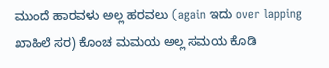ಮುಂದೆ ಹಾರವಳು ಅಲ್ಲ ಹರವಲು (again ಇದು over lapping ಖಾಹಿಲೆ ಸರ) ಕೊಂಚ ಮಮಯ ಅಲ್ಲ ಸಮಯ ಕೊಡಿ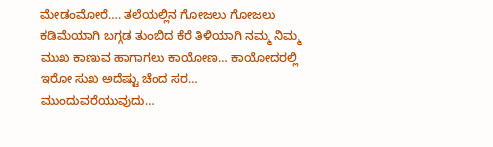ಮೇಡಂಮೋರೆ…. ತಲೆಯಲ್ಲಿನ ಗೋಜಲು ಗೋಜಲು ಕಡಿಮೆಯಾಗಿ ಬಗ್ಗಡ ತುಂಬಿದ ಕೆರೆ ತಿಳಿಯಾಗಿ ನಮ್ಮ ನಿಮ್ಮ ಮುಖ ಕಾಣುವ ಹಾಗಾಗಲು ಕಾಯೋಣ… ಕಾಯೋದರಲ್ಲಿ ಇರೋ ಸುಖ ಅದೆಷ್ಟು ಚೆಂದ ಸರ…
ಮುಂದುವರೆಯುವುದು…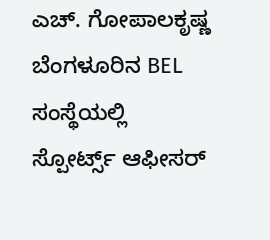ಎಚ್. ಗೋಪಾಲಕೃಷ್ಣ ಬೆಂಗಳೂರಿನ BEL ಸಂಸ್ಥೆಯಲ್ಲಿ ಸ್ಪೋರ್ಟ್ಸ್ ಆಫೀಸರ್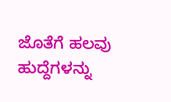ಜೊತೆಗೆ ಹಲವು ಹುದ್ದೆಗಳನ್ನು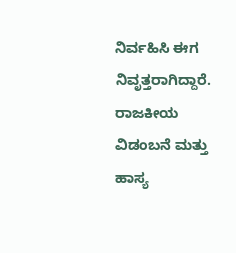ನಿರ್ವಹಿಸಿ ಈಗ ನಿವೃತ್ತರಾಗಿದ್ದಾರೆ. ರಾಜಕೀಯ ವಿಡಂಬನೆ ಮತ್ತು ಹಾಸ್ಯ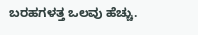ಬರಹಗಳತ್ತ ಒಲವು ಹೆಚ್ಚು.